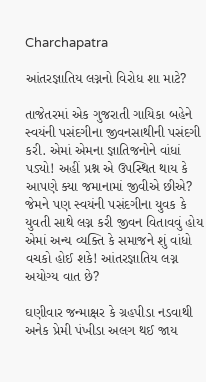Charchapatra

આંતરજ્ઞાતિય લગ્નનો વિરોધ શા માટે?

તાજેતરમાં એક ગુજરાતી ગાયિકા બહેને સ્વયંની પસંદગીના જીવનસાથીની પસંદગી કરી. એમાં એમના જ્ઞાતિજનોને વાંધાં પડ્યો! અહીં પ્રશ્ન એ ઉપસ્થિત થાય કે આપણે ક્યા જમાનામાં જીવીએ છીએ? જેમને પણ સ્વયંની પસંદગીના યુવક કે યુવતી સાથે લગ્ન કરી જીવન વિતાવવું હોય એમાં અન્ય વ્યક્તિ કે સમાજને શું વાંધો વચકો હોઈ શકે! આંતરજ્ઞાતિય લગ્ન અયોગ્ય વાત છે?

ઘણીવાર જન્માક્ષર કે ગ્રહપીડા નડવાથી અનેક પ્રેમી પંખીડા અલગ થઈ જાય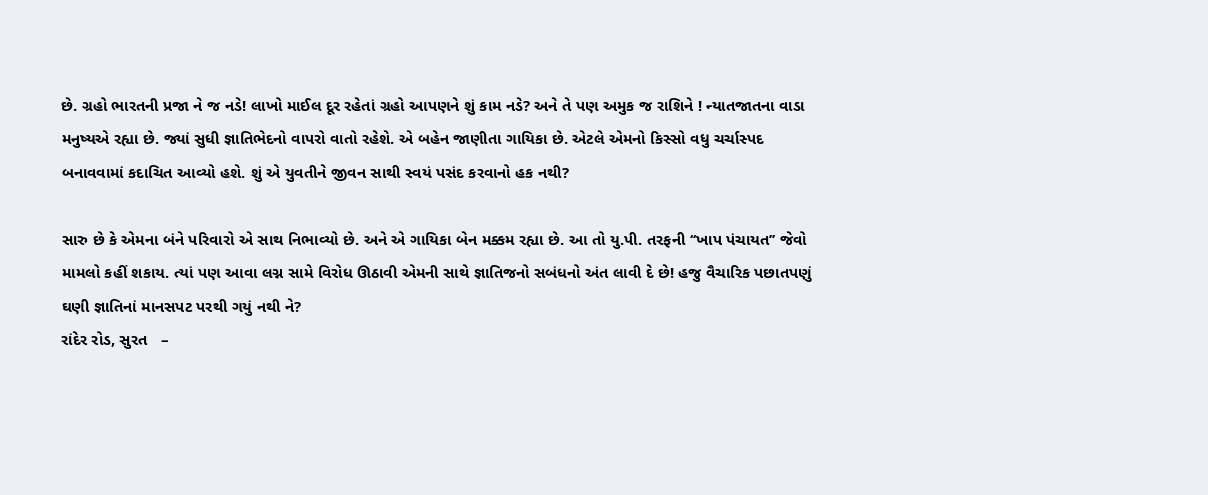છે. ગ્રહો ભારતની પ્રજા ને જ નડે! લાખો માઈલ દૂર રહેતાં ગ્રહો આપણને શું કામ નડે? અને તે પણ અમુક જ રાશિને ! ન્યાતજાતના વાડા મનુષ્યએ રહ્યા છે. જ્યાં સુધી જ્ઞાતિભેદનો વાપરો વાતો રહેશે. એ બહેન જાણીતા ગાયિકા છે. એટલે એમનો કિસ્સો વધુ ચર્ચાસ્પદ બનાવવામાં કદાચિત આવ્યો હશે. શું એ યુવતીને જીવન સાથી સ્વયં પસંદ કરવાનો હક નથી?

સારુ છે કે એમના બંને પરિવારો એ સાથ નિભાવ્યો છે. અને એ ગાયિકા બેન મક્કમ રહ્યા છે. આ તો યુ.પી. તરફની ‘‘ખાપ પંચાયત’’ જેવો મામલો કહીં શકાય. ત્યાં પણ આવા લગ્ન સામે વિરોધ ઊઠાવી એમની સાથે જ્ઞાતિજનો સબંધનો અંત લાવી દે છે! હજુ વૈચારિક પછાતપણું ઘણી જ્ઞાતિનાં માનસપટ પરથી ગયું નથી ને?
રાંદેર રોડ, સુરત   –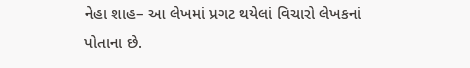નેહા શાહ– આ લેખમાં પ્રગટ થયેલાં વિચારો લેખકનાં પોતાના છે.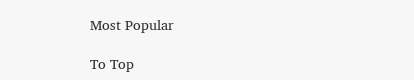Most Popular

To Top